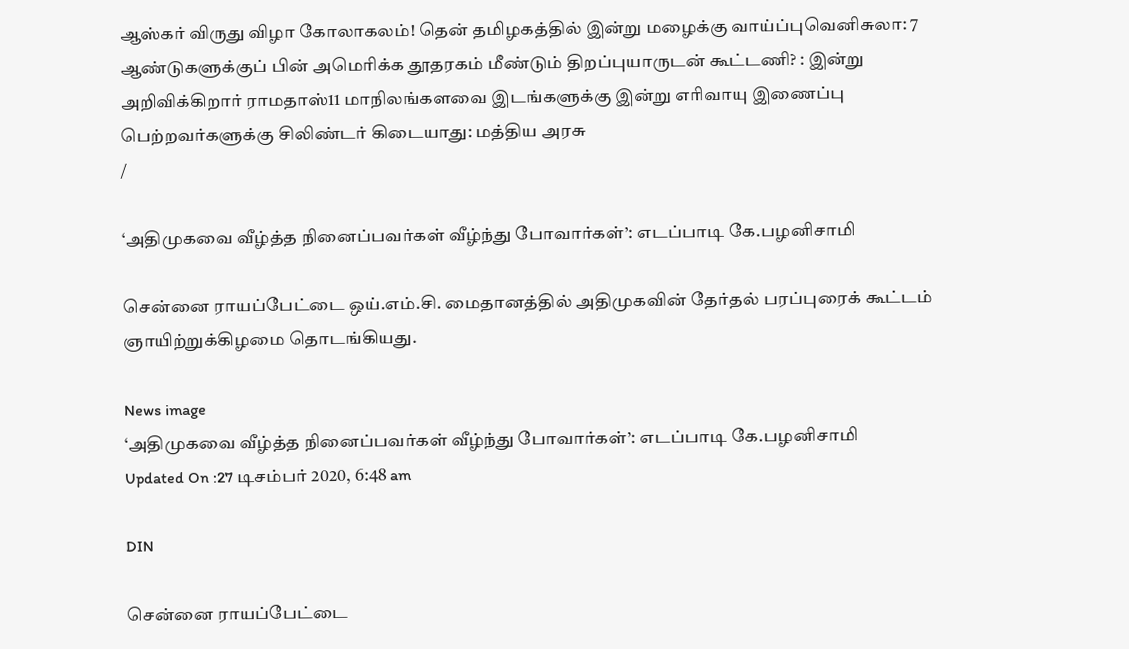ஆஸ்கர் விருது விழா கோலாகலம்! தென் தமிழகத்தில் இன்று மழைக்கு வாய்ப்புவெனிசுலா: 7 ஆண்டுகளுக்குப் பின் அமெரிக்க தூதரகம் மீண்டும் திறப்புயாருடன் கூட்டணி? : இன்று அறிவிக்கிறார் ராமதாஸ்11 மாநிலங்களவை இடங்களுக்கு இன்று எரிவாயு இணைப்பு பெற்றவர்களுக்கு சிலிண்டர் கிடையாது: மத்திய அரசு
/

‘அதிமுகவை வீழ்த்த நினைப்பவர்கள் வீழ்ந்து போவார்கள்’: எடப்பாடி கே.பழனிசாமி

சென்னை ராயப்பேட்டை ஒய்.எம்.சி. மைதானத்தில் அதிமுகவின் தேர்தல் பரப்புரைக் கூட்டம் ஞாயிற்றுக்கிழமை தொடங்கியது.

News image
‘அதிமுகவை வீழ்த்த நினைப்பவர்கள் வீழ்ந்து போவார்கள்’: எடப்பாடி கே.பழனிசாமி
Updated On :27 டிசம்பர் 2020, 6:48 am

DIN

சென்னை ராயப்பேட்டை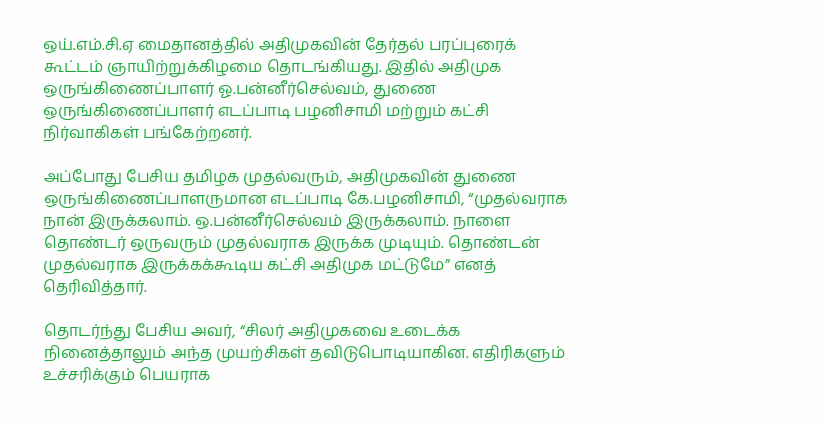ஒய்.எம்.சி.ஏ மைதானத்தில் அதிமுகவின் தேர்தல் பரப்புரைக் கூட்டம் ஞாயிற்றுக்கிழமை தொடங்கியது. இதில் அதிமுக ஒருங்கிணைப்பாளர் ஓ.பன்னீர்செல்வம், துணை ஒருங்கிணைப்பாளர் எடப்பாடி பழனிசாமி மற்றும் கட்சி நிர்வாகிகள் பங்கேற்றனர்.

அப்போது பேசிய தமிழக முதல்வரும், அதிமுகவின் துணை ஒருங்கிணைப்பாளருமான எடப்பாடி கே.பழனிசாமி, “முதல்வராக நான் இருக்கலாம். ஒ.பன்னீர்செல்வம் இருக்கலாம். நாளை தொண்டர் ஒருவரும் முதல்வராக இருக்க முடியும். தொண்டன் முதல்வராக இருக்கக்கூடிய கட்சி அதிமுக மட்டுமே” எனத் தெரிவித்தார்.

தொடர்ந்து பேசிய அவர், “சிலர் அதிமுகவை உடைக்க நினைத்தாலும் அந்த முயற்சிகள் தவிடுபொடியாகின. எதிரிகளும் உச்சரிக்கும் பெயராக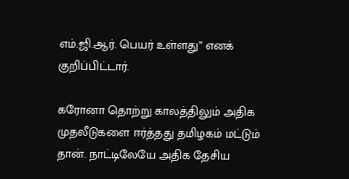எம்.ஜி.ஆர். பெயர் உள்ளது” எனக் குறிப்பிட்டார்.

கரோனா தொற்று காலத்திலும் அதிக முதலீடுகளை ஈர்த்தது தமிழகம் மட்டும் தான். நாட்டிலேயே அதிக தேசிய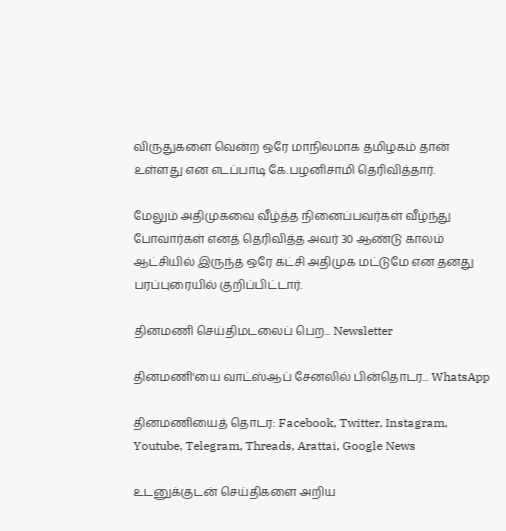விருதுகளை வென்ற ஒரே மாநிலமாக தமிழகம் தான் உள்ளது என எடப்பாடி கே.பழனிசாமி தெரிவித்தார்.

மேலும் அதிமுகவை வீழ்த்த நினைப்பவர்கள் வீழ்ந்து போவார்கள் எனத் தெரிவித்த அவர் 30 ஆண்டு காலம் ஆட்சியில் இருந்த ஒரே கட்சி அதிமுக மட்டுமே என தனது பரப்புரையில் குறிப்பிட்டார்.

தினமணி செய்திமடலைப் பெற... Newsletter

தினமணி'யை வாட்ஸ்ஆப் சேனலில் பின்தொடர... WhatsApp

தினமணியைத் தொடர: Facebook, Twitter, Instagram, Youtube, Telegram, Threads, Arattai, Google News

உடனுக்குடன் செய்திகளை அறிய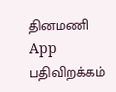தினமணி App பதிவிறக்கம்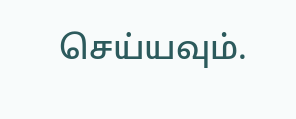செய்யவும்.